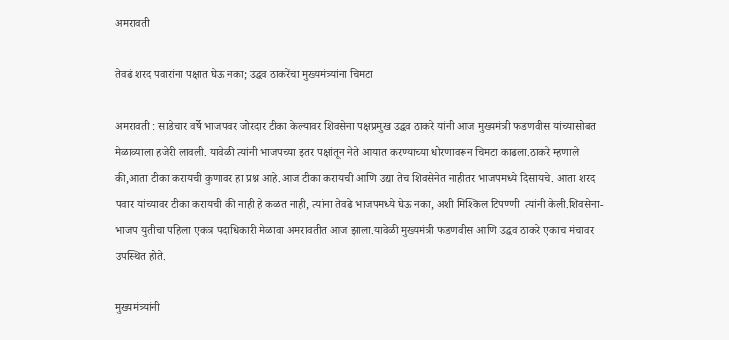अमरावती

तेवढं शरद पवारांना पक्षात घेऊ नका; उद्धव ठाकरेंचा मुख्यमंत्र्यांना चिमटा

अमरावती : साडेचार वर्षे भाजपवर जोरदार टीका केल्यावर शिवसेना पक्षप्रमुख उद्धव ठाकरे यांनी आज मुख्यमंत्री फडणवीस यांच्यासोबत मेळाव्याला हजेरी लावली. यावेळी त्यांनी भाजपच्या इतर पक्षांतून नेते आयात करण्याच्या धोरणावरून चिमटा काढला.ठाकरे म्हणाले की,आता टीका करायची कुणावर हा प्रश्न आहे.आज टीका करायची आणि उद्या तेच शिवसेनेत नाहीतर भाजपमध्ये दिसायचे. आता शरद पवार यांच्यावर टीका करायची की नाही हे कळत नाही, त्यांना तेवढे भाजपमध्ये घेऊ नका, अशी मिश्किल टिपण्णी  त्यांनी केली.शिवसेना-भाजप युतीचा पहिला एकत्र पदाधिकारी मेळावा अमरावतीत आज झाला.यावेळी मुख्यमंत्री फडणवीस आणि उद्धव ठाकरे एकाच मंचावर उपस्थित होते.

मुख्यमंत्र्यांनी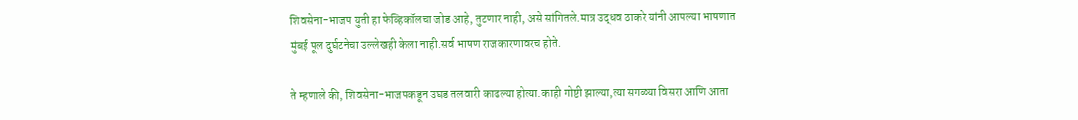शिवसेना-भाजप युती हा फेव्हिकॉलचा जोड आहे, तुटणार नाही, असे सांगितले.मात्र उद्धव ठाकरे यांनी आपल्या भाषणात मुंबई पूल दुर्घटनेचा उल्लेखही केला नाही.सर्व भाषण राजकारणावरच होते.

ते म्हणाले की, शिवसेना-भाजपकडून उघड तलवारी काढल्या होत्या.काही गोष्टी झाल्या,त्या सगळ्या विसरा आणि आता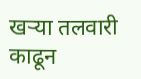खऱ्या तलवारी काढून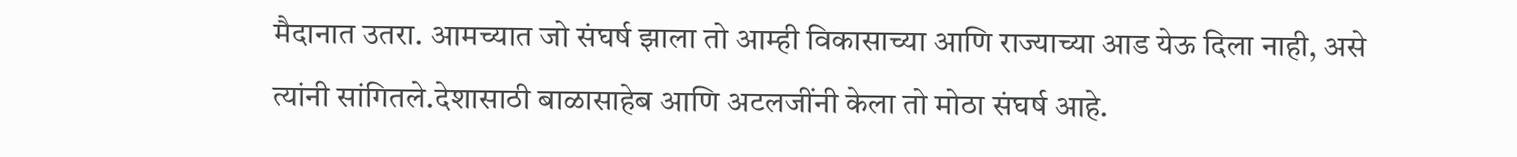मैदानात उतरा. आमच्यात जो संघर्ष झाला तो आम्ही विकासाच्या आणि राज्याच्या आड येऊ दिला नाही, असे त्यांनी सांगितले.देशासाठी बाळासाहेब आणि अटलजींनी केला तो मोठा संघर्ष आहे.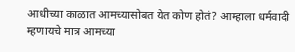आधीच्या काळात आमच्यासोबत येत कोण होतं? आम्हाला धर्मवादी म्हणायचे मात्र आमच्या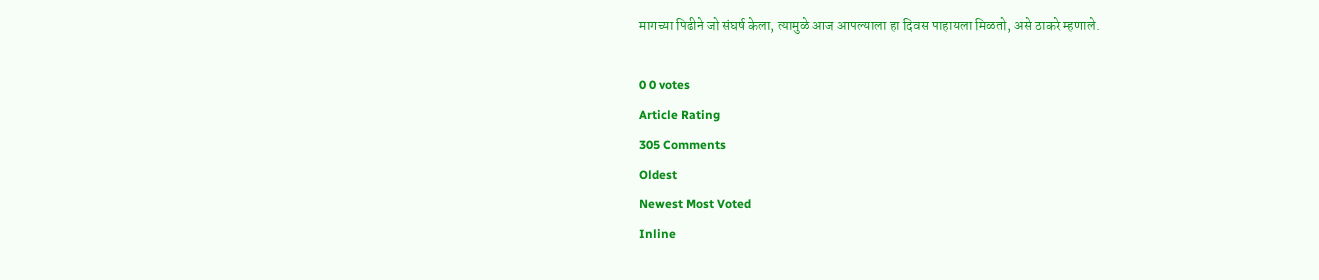मागच्या पिढीने जो संघर्ष केला, त्यामुळे आज आपल्याला हा दिवस पाहायला मिळतो, असे ठाकरे म्हणाले.

0 0 votes
Article Rating
305 Comments
Oldest
Newest Most Voted
Inline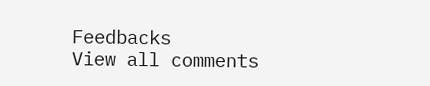Feedbacks
View all comments